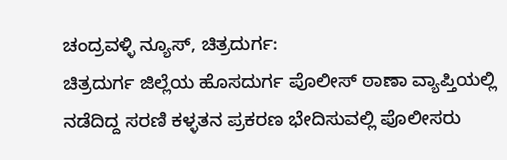ಚಂದ್ರವಳ್ಳಿ ನ್ಯೂಸ್, ಚಿತ್ರದುರ್ಗ:
ಚಿತ್ರದುರ್ಗ ಜಿಲ್ಲೆಯ ಹೊಸದುರ್ಗ ಪೊಲೀಸ್ ಠಾಣಾ ವ್ಯಾಪ್ತಿಯಲ್ಲಿ ನಡೆದಿದ್ದ ಸರಣಿ ಕಳ್ಳತನ ಪ್ರಕರಣ ಭೇದಿಸುವಲ್ಲಿ ಪೊಲೀಸರು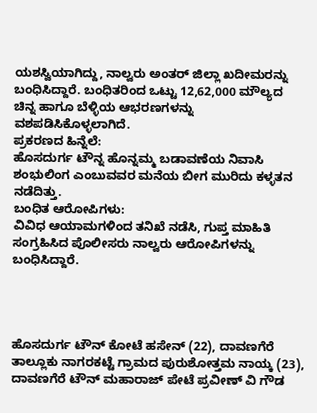ಯಶಸ್ವಿಯಾಗಿದ್ದು, ನಾಲ್ವರು ಅಂತರ್ ಜಿಲ್ಲಾ ಖದೀಮರನ್ನು ಬಂಧಿಸಿದ್ದಾರೆ. ಬಂಧಿತರಿಂದ ಒಟ್ಟು 12,62,000 ಮೌಲ್ಯದ ಚಿನ್ನ ಹಾಗೂ ಬೆಳ್ಳಿಯ ಆಭರಣಗಳನ್ನು ವಶಪಡಿಸಿಕೊಳ್ಳಲಾಗಿದೆ.
ಪ್ರಕರಣದ ಹಿನ್ನೆಲೆ:
ಹೊಸದುರ್ಗ ಟೌನ್ನ ಹೊನ್ನಮ್ಮ ಬಡಾವಣೆಯ ನಿವಾಸಿ ಶಂಭುಲಿಂಗ ಎಂಬುವವರ ಮನೆಯ ಬೀಗ ಮುರಿದು ಕಳ್ಳತನ ನಡೆದಿತ್ತು.
ಬಂಧಿತ ಆರೋಪಿಗಳು:
ವಿವಿಧ ಆಯಾಮಗಳಿಂದ ತನಿಖೆ ನಡೆಸಿ, ಗುಪ್ತ ಮಾಹಿತಿ ಸಂಗ್ರಹಿಸಿದ ಪೊಲೀಸರು ನಾಲ್ವರು ಆರೋಪಿಗಳನ್ನು ಬಂಧಿಸಿದ್ದಾರೆ.




ಹೊಸದುರ್ಗ ಟೌನ್ ಕೋಟೆ ಹಸೇನ್ (22), ದಾವಣಗೆರೆ ತಾಲ್ಲೂಕು ನಾಗರಕಟ್ಟೆ ಗ್ರಾಮದ ಪುರುಶೋತ್ತಮ ನಾಯ್ಕ (23), ದಾವಣಗೆರೆ ಟೌನ್ ಮಹಾರಾಜ್ ಪೇಟೆ ಪ್ರವೀಣ್ ವಿ ಗೌಡ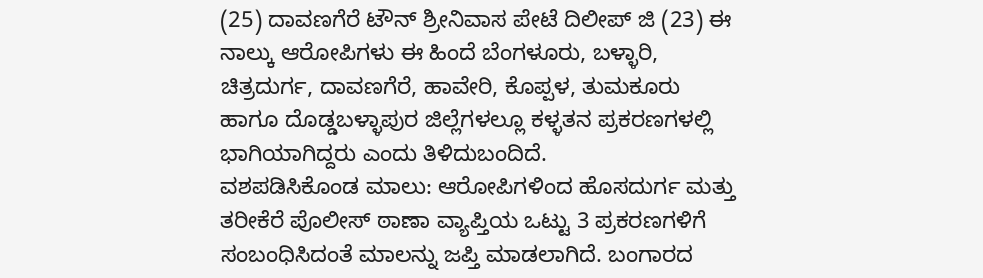(25) ದಾವಣಗೆರೆ ಟೌನ್ ಶ್ರೀನಿವಾಸ ಪೇಟೆ ದಿಲೀಪ್ ಜಿ (23) ಈ ನಾಲ್ಕು ಆರೋಪಿಗಳು ಈ ಹಿಂದೆ ಬೆಂಗಳೂರು, ಬಳ್ಳಾರಿ, ಚಿತ್ರದುರ್ಗ, ದಾವಣಗೆರೆ, ಹಾವೇರಿ, ಕೊಪ್ಪಳ, ತುಮಕೂರು ಹಾಗೂ ದೊಡ್ಡಬಳ್ಳಾಪುರ ಜಿಲ್ಲೆಗಳಲ್ಲೂ ಕಳ್ಳತನ ಪ್ರಕರಣಗಳಲ್ಲಿ ಭಾಗಿಯಾಗಿದ್ದರು ಎಂದು ತಿಳಿದುಬಂದಿದೆ.
ವಶಪಡಿಸಿಕೊಂಡ ಮಾಲು: ಆರೋಪಿಗಳಿಂದ ಹೊಸದುರ್ಗ ಮತ್ತು ತರೀಕೆರೆ ಪೊಲೀಸ್ ಠಾಣಾ ವ್ಯಾಪ್ತಿಯ ಒಟ್ಟು 3 ಪ್ರಕರಣಗಳಿಗೆ ಸಂಬಂಧಿಸಿದಂತೆ ಮಾಲನ್ನು ಜಪ್ತಿ ಮಾಡಲಾಗಿದೆ. ಬಂಗಾರದ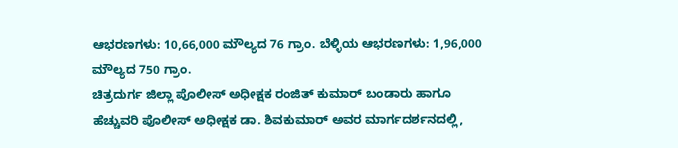ಆಭರಣಗಳು: 10,66,000 ಮೌಲ್ಯದ 76 ಗ್ರಾಂ. ಬೆಳ್ಳಿಯ ಆಭರಣಗಳು: 1,96,000 ಮೌಲ್ಯದ 750 ಗ್ರಾಂ.
ಚಿತ್ರದುರ್ಗ ಜಿಲ್ಲಾ ಪೊಲೀಸ್ ಅಧೀಕ್ಷಕ ರಂಜಿತ್ ಕುಮಾರ್ ಬಂಡಾರು ಹಾಗೂ ಹೆಚ್ಚುವರಿ ಪೊಲೀಸ್ ಅಧೀಕ್ಷಕ ಡಾ. ಶಿವಕುಮಾರ್ ಅವರ ಮಾರ್ಗದರ್ಶನದಲ್ಲಿ,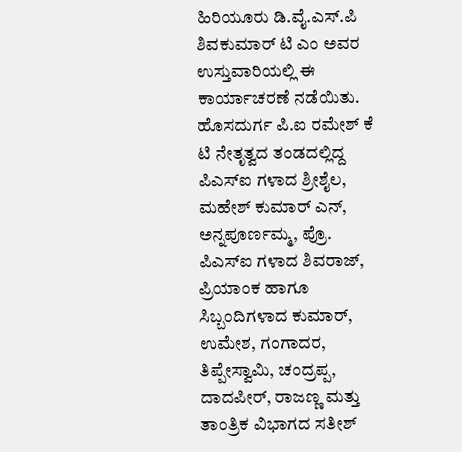ಹಿರಿಯೂರು ಡಿ.ವೈ.ಎಸ್.ಪಿ ಶಿವಕುಮಾರ್ ಟಿ ಎಂ ಅವರ ಉಸ್ತುವಾರಿಯಲ್ಲಿ ಈ ಕಾರ್ಯಾಚರಣೆ ನಡೆಯಿತು.
ಹೊಸದುರ್ಗ ಪಿ.ಐ ರಮೇಶ್ ಕೆ ಟಿ ನೇತೃತ್ವದ ತಂಡದಲ್ಲಿದ್ದ ಪಿಎಸ್ಐ ಗಳಾದ ಶ್ರೀಶೈಲ, ಮಹೇಶ್ ಕುಮಾರ್ ಎನ್, ಅನ್ನಪೂರ್ಣಮ್ಮ, ಪ್ರೊ. ಪಿಎಸ್ಐ ಗಳಾದ ಶಿವರಾಜ್, ಪ್ರಿಯಾಂಕ ಹಾಗೂ ಸಿಬ್ಬಂದಿಗಳಾದ ಕುಮಾರ್, ಉಮೇಶ, ಗಂಗಾದರ, ತಿಪ್ಪೇಸ್ವಾಮಿ, ಚಂದ್ರಪ್ಪ, ದಾದಪೀರ್, ರಾಜಣ್ಣ ಮತ್ತು ತಾಂತ್ರಿಕ ವಿಭಾಗದ ಸತೀಶ್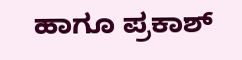ಹಾಗೂ ಪ್ರಕಾಶ್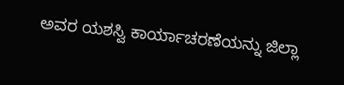ಅವರ ಯಶಸ್ವಿ ಕಾರ್ಯಾಚರಣೆಯನ್ನು ಜಿಲ್ಲಾ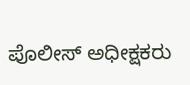ಪೊಲೀಸ್ ಅಧೀಕ್ಷಕರು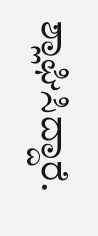ಶ್ಲಾಘಿಸಿದ್ದಾರೆ.